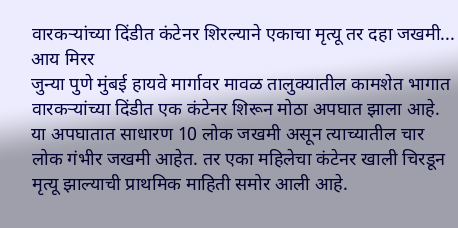वारकऱ्यांच्या दिंडीत कंटेनर शिरल्याने एकाचा मृत्यू तर दहा जखमी...
आय मिरर
जुन्या पुणे मुंबई हायवे मार्गावर मावळ तालुक्यातील कामशेत भागात वारकऱ्यांच्या दिंडीत एक कंटेनर शिरून मोठा अपघात झाला आहे. या अपघातात साधारण 10 लोक जखमी असून त्याच्यातील चार लोक गंभीर जखमी आहेत. तर एका महिलेचा कंटेनर खाली चिरडून मृत्यू झाल्याची प्राथमिक माहिती समोर आली आहे.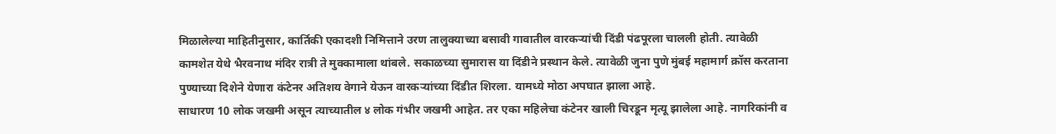मिळालेल्या माहितीनुसार, कार्तिकी एकादशी निमित्ताने उरण तालुक्याच्या बसावी गावातील वारकऱ्यांची दिंडी पंढपूरला चालली होती. त्यावेळी कामशेत येथे भैरवनाथ मंदिर रात्री ते मुक्कामाला थांबले. सकाळच्या सुमारास या दिंडीने प्रस्थान केले. त्यावेळी जुना पुणे मुंबई महामार्ग क्रॉस करताना पुण्याच्या दिशेने येणारा कंटेनर अतिशय वेगाने येऊन वारकऱ्यांच्या दिंडीत शिरला. यामध्ये मोठा अपघात झाला आहे.
साधारण 10 लोक जखमी असून त्याच्यातील ४ लोक गंभीर जखमी आहेत. तर एका महिलेचा कंटेनर खाली चिरडून मृत्यू झालेला आहे. नागरिकांनी व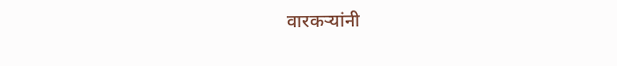वारकऱ्यांनी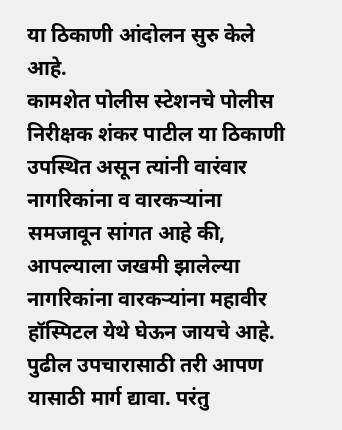या ठिकाणी आंदोलन सुरु केले आहे.
कामशेत पोलीस स्टेशनचे पोलीस निरीक्षक शंकर पाटील या ठिकाणी उपस्थित असून त्यांनी वारंवार नागरिकांना व वारकऱ्यांना समजावून सांगत आहे की, आपल्याला जखमी झालेल्या नागरिकांना वारकऱ्यांना महावीर हॉस्पिटल येथे घेऊन जायचे आहे. पुढील उपचारासाठी तरी आपण यासाठी मार्ग द्यावा. परंतु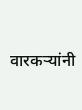वारकऱ्यांनी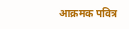आक्रमक पवित्र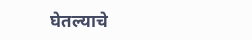घेतल्याचे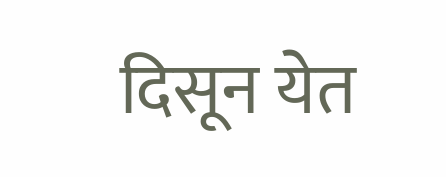दिसून येत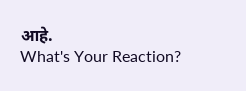आहे.
What's Your Reaction?